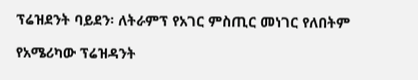ፕሬዝደንት ባይደን፡ ለትራምፕ የአገር ምስጢር መነገር የለበትም

የአሜሪካው ፕሬዝዳንት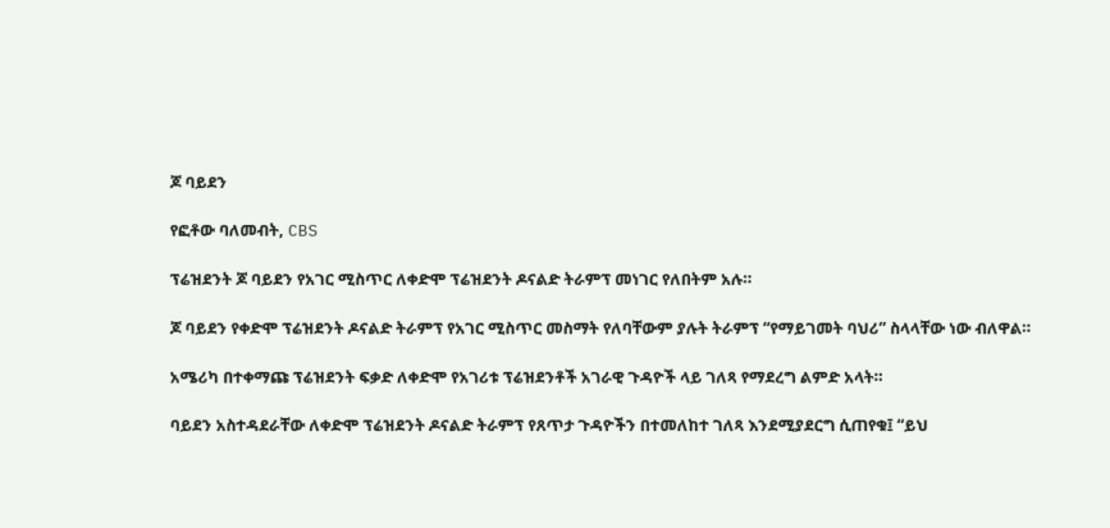ጆ ባይደን

የፎቶው ባለመብት, CBS

ፕሬዝደንት ጆ ባይደን የአገር ሚስጥር ለቀድሞ ፕሬዝደንት ዶናልድ ትራምፕ መነገር የለበትም አሉ።

ጆ ባይደን የቀድሞ ፕሬዝደንት ዶናልድ ትራምፕ የአገር ሚስጥር መስማት የለባቸውም ያሉት ትራምፕ “የማይገመት ባህሪ” ስላላቸው ነው ብለዋል።

አሜሪካ በተቀማጩ ፕሬዝደንት ፍቃድ ለቀድሞ የአገሪቱ ፕሬዝደንቶች አገራዊ ጉዳዮች ላይ ገለጻ የማደረግ ልምድ አላት።

ባይደን አስተዳደራቸው ለቀድሞ ፕሬዝደንት ዶናልድ ትራምፕ የጸጥታ ጉዳዮችን በተመለከተ ገለጻ እንደሚያደርግ ሲጠየቁ፤ “ይህ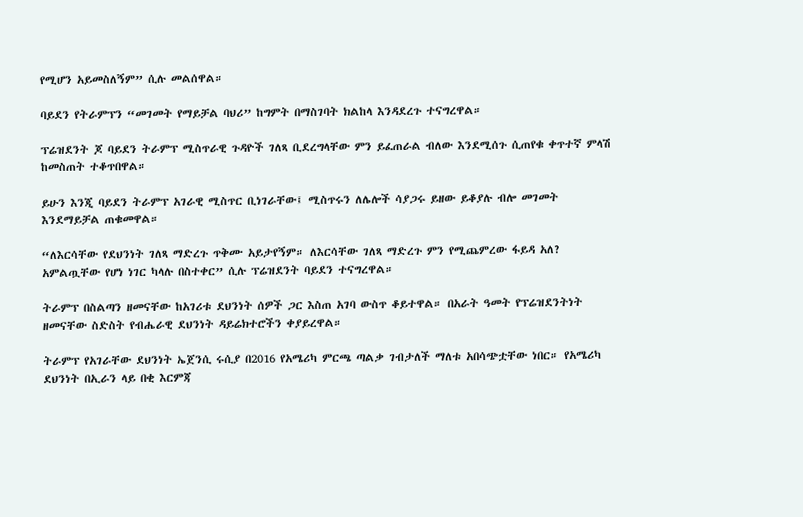የሚሆን አይመስለኝም” ሲሉ መልሰዋል።

ባይደን የትራምፕን “መገመት የማይቻል ባህሪ” ከግምት በማስገባት ክልከላ እንዳደረጉ ተናግረዋል።

ፕሬዝደንት ጆ ባይደን ትራምፕ ሚስጥራዊ ጉዳዮች ገለጻ ቢደረግላቸው ምን ይፈጠራል ብለው እንደሚሰጉ ሲጠየቁ ቀጥተኛ ምላሽ ከመስጠት ተቆጥበዋል።

ይሁን እንጂ ባይደን ትራምፕ አገራዊ ሚስጥር ቢነገራቸው፤ ሚስጥሩን ለሌሎች ሳያጋሩ ይዘው ይቆያሉ ብሎ መገመት እንደማይቻል ጠቁመዋል።

“ለእርሳቸው የደህንነት ገለጻ ማድረጉ ጥቅሙ አይታየኝም። ለእርሳቸው ገለጻ ማድረጉ ምን የሚጨምረው ፋይዳ አለ? አምልጧቸው የሆነ ነገር ካላሉ በስተቀር” ሲሉ ፕሬዝደንት ባይደን ተናግረዋል።

ትራምፕ በስልጣን ዘመናቸው ከአገሪቱ ደህንነት ሰዎች ጋር እስጠ አገባ ውስጥ ቆይተዋል። በአራት ዓመት የፕሬዝደንትነት ዘመናቸው ስድስት የብሔራዊ ደህንነት ዳይሬክተሮችን ቀያይረዋል።

ትራምፕ የአገራቸው ደህንነት ኤጀንሲ ሩሲያ በ2016 የአሜሪካ ምርጫ ጣልቃ ገብታለች ማለቱ አበሳጭቷቸው ነበር። የአሜሪካ ደህንነት በኢራን ላይ በቂ እርምጃ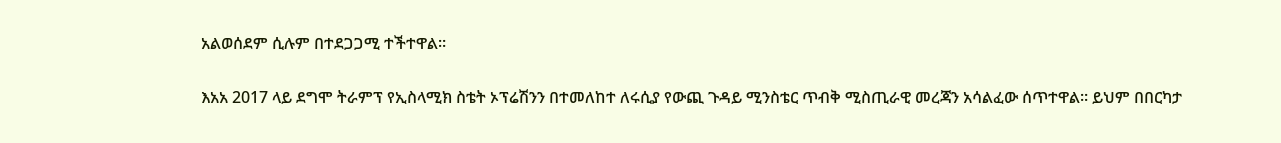አልወሰደም ሲሉም በተደጋጋሚ ተችተዋል።

እአአ 2017 ላይ ደግሞ ትራምፕ የኢስላሚክ ስቴት ኦፕሬሽንን በተመለከተ ለሩሲያ የውጪ ጉዳይ ሚንስቴር ጥብቅ ሚስጢራዊ መረጃን አሳልፈው ሰጥተዋል። ይህም በበርካታ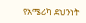የአሜሪካ ደህንነት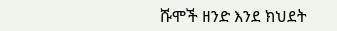ሹሞች ዘንድ እንደ ክህደት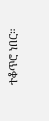ተቆጥሮ ነበር።